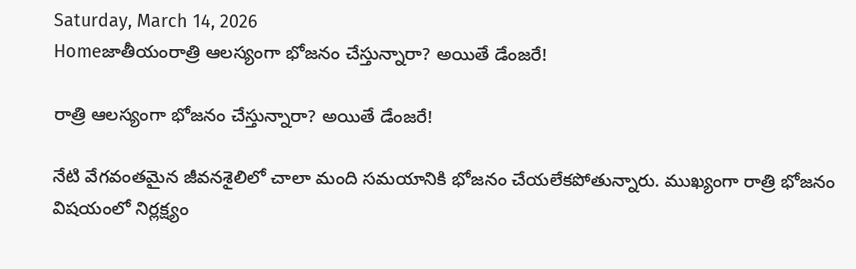Saturday, March 14, 2026
Homeజాతీయంరాత్రి ఆలస్యంగా భోజనం చేస్తున్నారా? అయితే డేంజరే!

రాత్రి ఆలస్యంగా భోజనం చేస్తున్నారా? అయితే డేంజరే!

నేటి వేగవంతమైన జీవనశైలిలో చాలా మంది సమయానికి భోజనం చేయలేకపోతున్నారు. ముఖ్యంగా రాత్రి భోజనం విషయంలో నిర్లక్ష్యం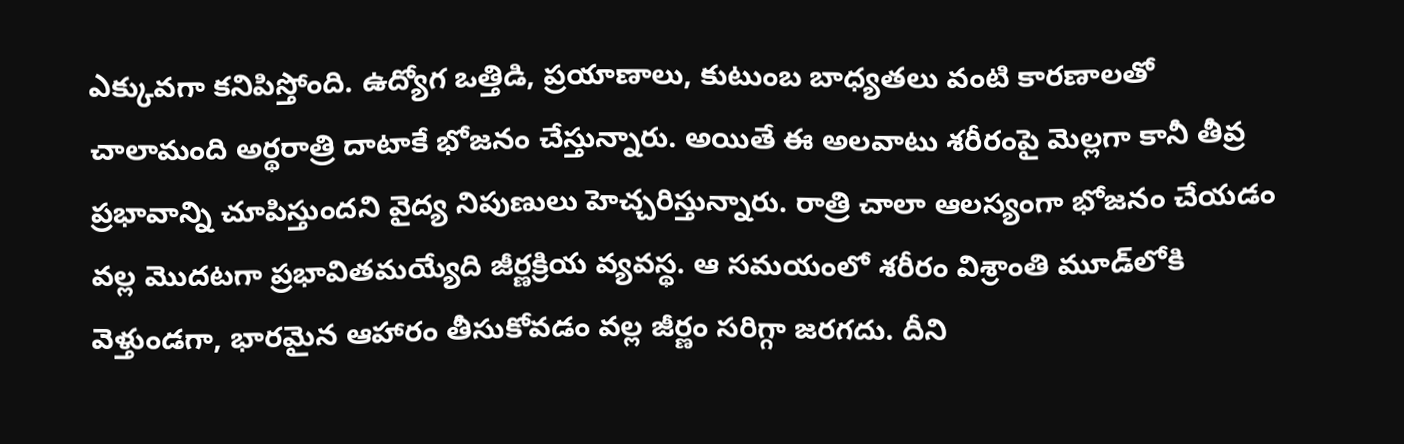ఎక్కువగా కనిపిస్తోంది. ఉద్యోగ ఒత్తిడి, ప్రయాణాలు, కుటుంబ బాధ్యతలు వంటి కారణాలతో చాలామంది అర్థరాత్రి దాటాకే భోజనం చేస్తున్నారు. అయితే ఈ అలవాటు శరీరంపై మెల్లగా కానీ తీవ్ర ప్రభావాన్ని చూపిస్తుందని వైద్య నిపుణులు హెచ్చరిస్తున్నారు. రాత్రి చాలా ఆలస్యంగా భోజనం చేయడం వల్ల మొదటగా ప్రభావితమయ్యేది జీర్ణక్రియ వ్యవస్థ. ఆ సమయంలో శరీరం విశ్రాంతి మూడ్‌లోకి వెళ్తుండగా, భారమైన ఆహారం తీసుకోవడం వల్ల జీర్ణం సరిగ్గా జరగదు. దీని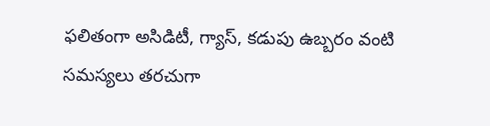ఫలితంగా అసిడిటీ, గ్యాస్, కడుపు ఉబ్బరం వంటి సమస్యలు తరచుగా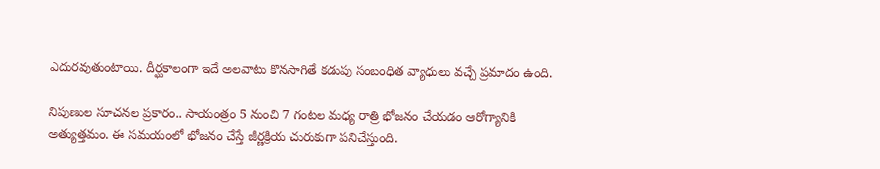ఎదురవుతుంటాయి. దీర్ఘకాలంగా ఇదే అలవాటు కొనసాగితే కడుపు సంబంధిత వ్యాధులు వచ్చే ప్రమాదం ఉంది.

నిపుణుల సూచనల ప్రకారం.. సాయంత్రం 5 నుంచి 7 గంటల మధ్య రాత్రి భోజనం చేయడం ఆరోగ్యానికి అత్యుత్తమం. ఈ సమయంలో భోజనం చేస్తే జీర్ణక్రియ చురుకుగా పనిచేస్తుంది.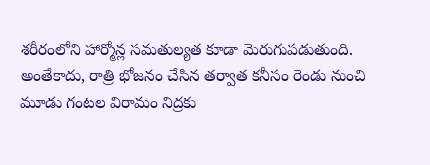శరీరంలోని హార్మోన్ల సమతుల్యత కూడా మెరుగుపడుతుంది. అంతేకాదు, రాత్రి భోజనం చేసిన తర్వాత కనీసం రెండు నుంచి మూడు గంటల విరామం నిద్రకు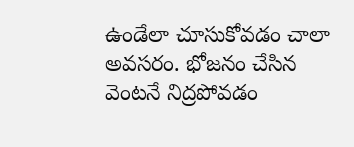ఉండేలా చూసుకోవడం చాలా అవసరం. భోజనం చేసిన వెంటనే నిద్రపోవడం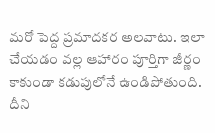మరో పెద్ద ప్రమాదకర అలవాటు. ఇలా చేయడం వల్ల ఆహారం పూర్తిగా జీర్ణం కాకుండా కడుపులోనే ఉండిపోతుంది. దీని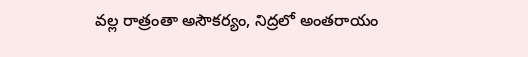వల్ల రాత్రంతా అసౌకర్యం, నిద్రలో అంతరాయం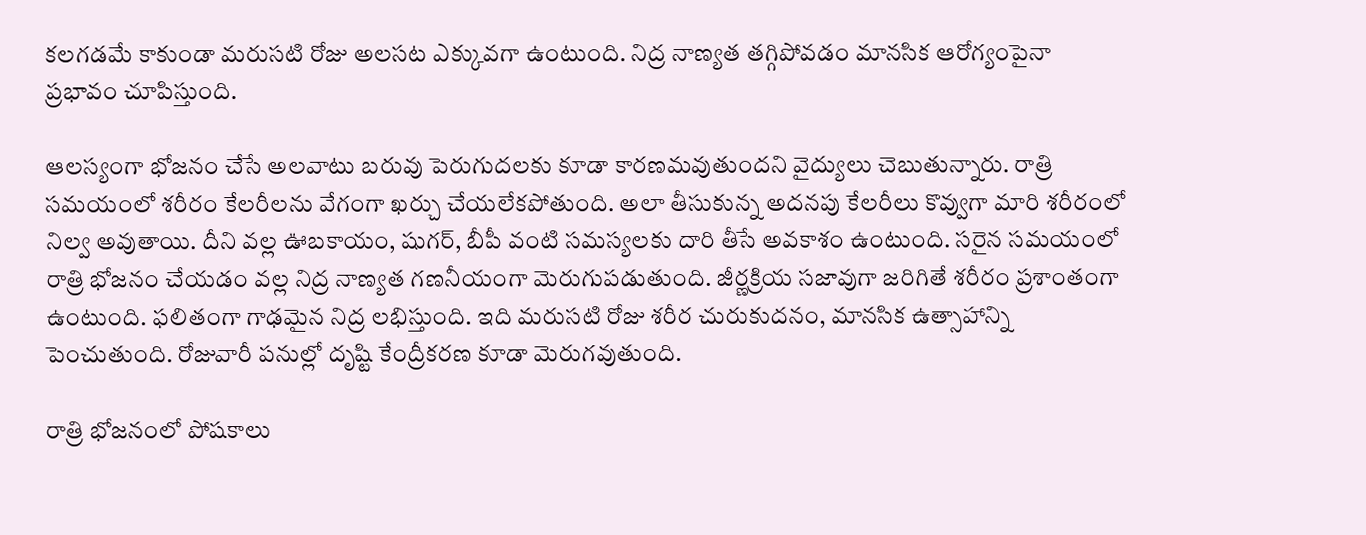కలగడమే కాకుండా మరుసటి రోజు అలసట ఎక్కువగా ఉంటుంది. నిద్ర నాణ్యత తగ్గిపోవడం మానసిక ఆరోగ్యంపైనా ప్రభావం చూపిస్తుంది.

ఆలస్యంగా భోజనం చేసే అలవాటు బరువు పెరుగుదలకు కూడా కారణమవుతుందని వైద్యులు చెబుతున్నారు. రాత్రి సమయంలో శరీరం కేలరీలను వేగంగా ఖర్చు చేయలేకపోతుంది. అలా తీసుకున్న అదనపు కేలరీలు కొవ్వుగా మారి శరీరంలో నిల్వ అవుతాయి. దీని వల్ల ఊబకాయం, షుగర్, బీపీ వంటి సమస్యలకు దారి తీసే అవకాశం ఉంటుంది. సరైన సమయంలో రాత్రి భోజనం చేయడం వల్ల నిద్ర నాణ్యత గణనీయంగా మెరుగుపడుతుంది. జీర్ణక్రియ సజావుగా జరిగితే శరీరం ప్రశాంతంగా ఉంటుంది. ఫలితంగా గాఢమైన నిద్ర లభిస్తుంది. ఇది మరుసటి రోజు శరీర చురుకుదనం, మానసిక ఉత్సాహాన్ని పెంచుతుంది. రోజువారీ పనుల్లో దృష్టి కేంద్రీకరణ కూడా మెరుగవుతుంది.

రాత్రి భోజనంలో పోషకాలు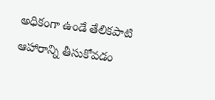అధికంగా ఉండే తేలికపాటి ఆహారాన్ని తీసుకోవడం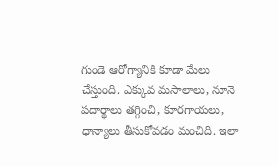గుండె ఆరోగ్యానికి కూడా మేలు చేస్తుంది. ఎక్కువ మసాలాలు, నూనె పదార్థాలు తగ్గించి, కూరగాయలు, ధాన్యాలు తీసుకోవడం మంచిది. ఇలా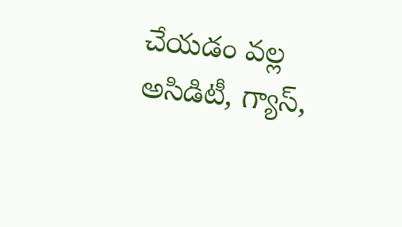చేయడం వల్ల అసిడిటీ, గ్యాస్,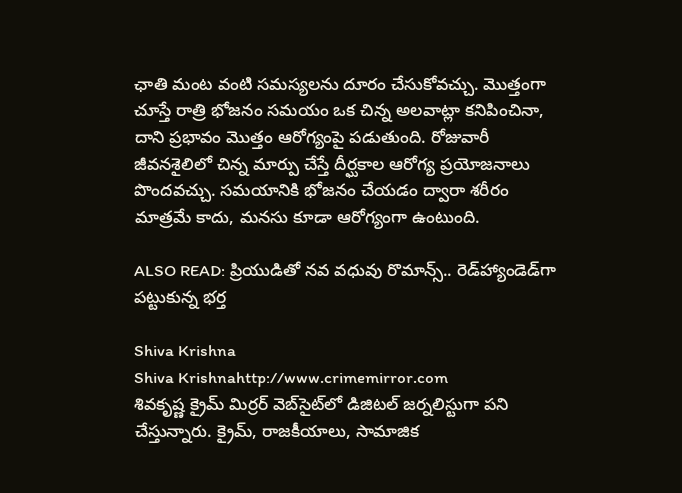ఛాతి మంట వంటి సమస్యలను దూరం చేసుకోవచ్చు. మొత్తంగా చూస్తే రాత్రి భోజనం సమయం ఒక చిన్న అలవాట్లా కనిపించినా, దాని ప్రభావం మొత్తం ఆరోగ్యంపై పడుతుంది. రోజువారీ జీవనశైలిలో చిన్న మార్పు చేస్తే దీర్ఘకాల ఆరోగ్య ప్రయోజనాలు పొందవచ్చు. సమయానికి భోజనం చేయడం ద్వారా శరీరం మాత్రమే కాదు, మనసు కూడా ఆరోగ్యంగా ఉంటుంది.

ALSO READ: ప్రియుడితో నవ వధువు రొమాన్స్.. రెడ్‌హ్యాండెడ్‌గా పట్టుకున్న భర్త

Shiva Krishna
Shiva Krishnahttp://www.crimemirror.com
శివకృష్ణ క్రైమ్ మిర్రర్ వెబ్‌సైట్‌లో డిజిటల్ జర్నలిస్టుగా పని చేస్తున్నారు. క్రైమ్, రాజకీయాలు, సామాజిక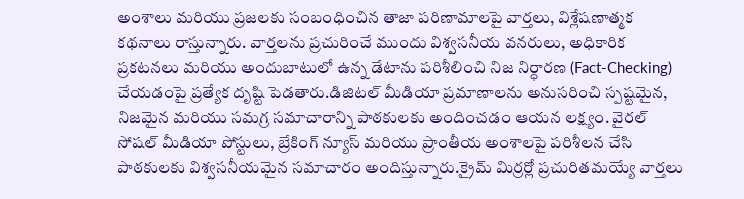అంశాలు మరియు ప్రజలకు సంబంధించిన తాజా పరిణామాలపై వార్తలు, విశ్లేషణాత్మక కథనాలు రాస్తున్నారు. వార్తలను ప్రచురించే ముందు విశ్వసనీయ వనరులు, అధికారిక ప్రకటనలు మరియు అందుబాటులో ఉన్న డేటాను పరిశీలించి నిజ నిర్ధారణ (Fact-Checking) చేయడంపై ప్రత్యేక దృష్టి పెడతారు.డిజిటల్ మీడియా ప్రమాణాలను అనుసరించి స్పష్టమైన, నిజమైన మరియు సమగ్ర సమాచారాన్ని పాఠకులకు అందించడం ఆయన లక్ష్యం. వైరల్ సోషల్ మీడియా పోస్టులు, బ్రేకింగ్ న్యూస్ మరియు ప్రాంతీయ అంశాలపై పరిశీలన చేసి పాఠకులకు విశ్వసనీయమైన సమాచారం అందిస్తున్నారు.క్రైమ్ మిర్రర్లో ప్రచురితమయ్యే వార్తలు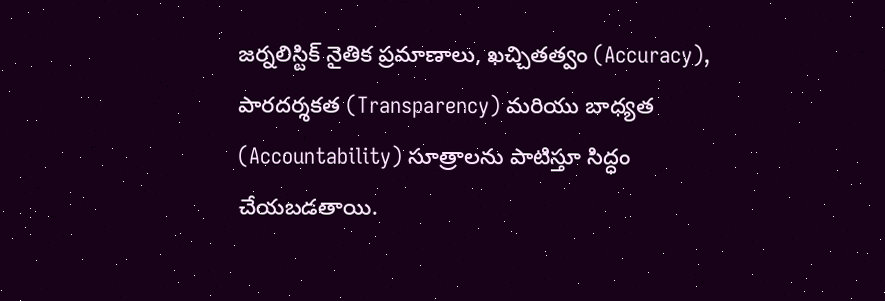జర్నలిస్టిక్ నైతిక ప్రమాణాలు, ఖచ్చితత్వం (Accuracy), పారదర్శకత (Transparency) మరియు బాధ్యత (Accountability) సూత్రాలను పాటిస్తూ సిద్ధం చేయబడతాయి.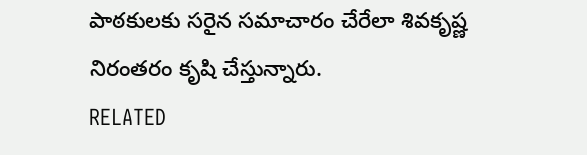పాఠకులకు సరైన సమాచారం చేరేలా శివకృష్ణ నిరంతరం కృషి చేస్తున్నారు.
RELATED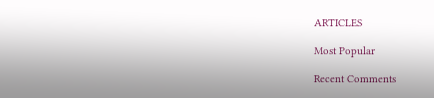ARTICLES

Most Popular

Recent Comments